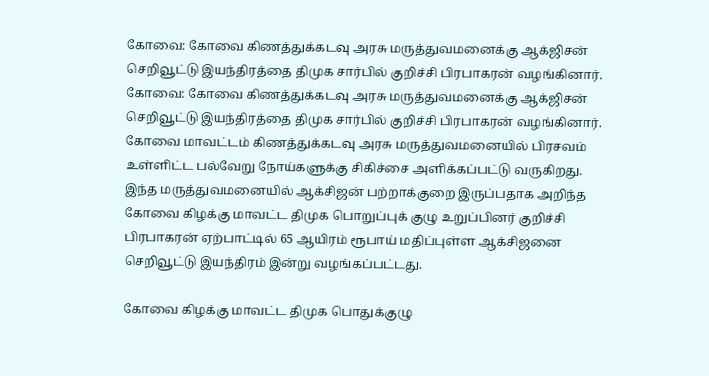கோவை: கோவை கிணத்துக்கடவு அரசு மருத்துவமனைக்கு ஆக்ஜிசன் செறிவூட்டு இயந்திரத்தை திமுக சார்பில் குறிச்சி பிரபாகரன் வழங்கினார்.
கோவை: கோவை கிணத்துக்கடவு அரசு மருத்துவமனைக்கு ஆக்ஜிசன் செறிவூட்டு இயந்திரத்தை திமுக சார்பில் குறிச்சி பிரபாகரன் வழங்கினார்.
கோவை மாவட்டம் கிணத்துக்கடவு அரசு மருத்துவமனையில் பிரசவம் உள்ளிட்ட பல்வேறு நோய்களுக்கு சிகிச்சை அளிக்கப்பட்டு வருகிறது.
இந்த மருத்துவமனையில் ஆக்சிஜன் பற்றாக்குறை இருப்பதாக அறிந்த கோவை கிழக்கு மாவட்ட திமுக பொறுப்புக் குழு உறுப்பினர் குறிச்சி பிரபாகரன் ஏற்பாட்டில் 65 ஆயிரம் ரூபாய் மதிப்புள்ள ஆக்சிஜனை செறிவூட்டு இயந்திரம் இன்று வழங்கப்பட்டது.

கோவை கிழக்கு மாவட்ட திமுக பொதுக்குழு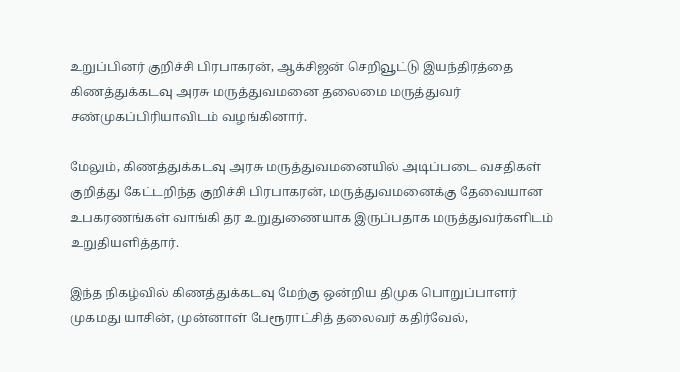உறுப்பினர் குறிச்சி பிரபாகரன், ஆக்சிஜன் செறிவூட்டு இயந்திரத்தை கிணத்துக்கடவு அரசு மருத்துவமனை தலைமை மருத்துவர் சண்முகப்பிரியாவிடம் வழங்கினார்.

மேலும், கிணத்துக்கடவு அரசு மருத்துவமனையில் அடிப்படை வசதிகள் குறித்து கேட்டறிந்த குறிச்சி பிரபாகரன், மருத்துவமனைக்கு தேவையான உபகரணங்கள் வாங்கி தர உறுதுணையாக இருப்பதாக மருத்துவர்களிடம் உறுதியளித்தார்.

இந்த நிகழ்வில் கிணத்துக்கடவு மேற்கு ஒன்றிய திமுக பொறுப்பாளர் முகமது யாசின், முன்னாள் பேரூராட்சித் தலைவர் கதிர்வேல்,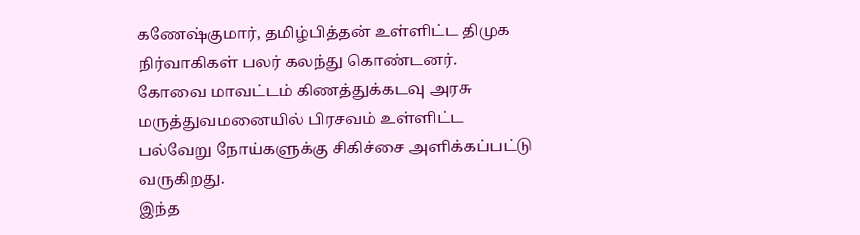கணேஷ்குமார், தமிழ்பித்தன் உள்ளிட்ட திமுக நிர்வாகிகள் பலர் கலந்து கொண்டனர்.
கோவை மாவட்டம் கிணத்துக்கடவு அரசு மருத்துவமனையில் பிரசவம் உள்ளிட்ட பல்வேறு நோய்களுக்கு சிகிச்சை அளிக்கப்பட்டு வருகிறது.
இந்த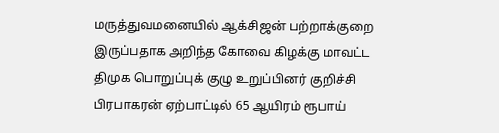மருத்துவமனையில் ஆக்சிஜன் பற்றாக்குறை இருப்பதாக அறிந்த கோவை கிழக்கு மாவட்ட திமுக பொறுப்புக் குழு உறுப்பினர் குறிச்சி பிரபாகரன் ஏற்பாட்டில் 65 ஆயிரம் ரூபாய்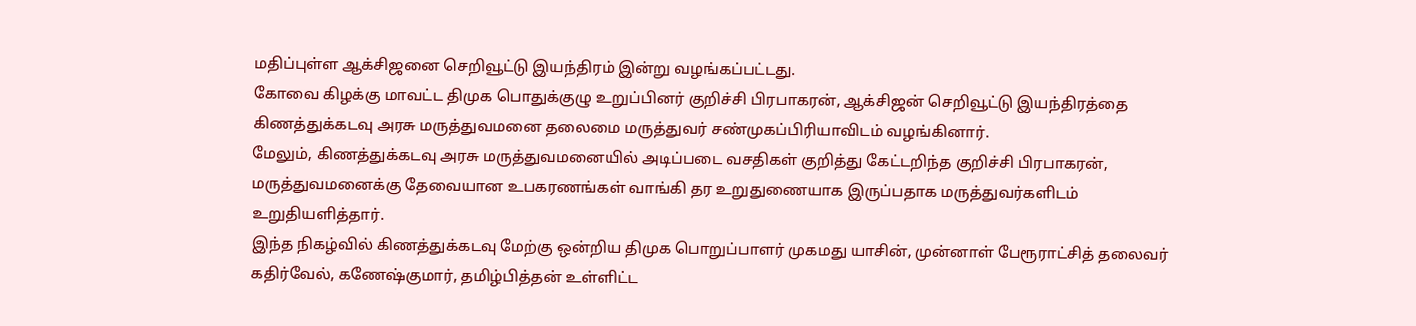மதிப்புள்ள ஆக்சிஜனை செறிவூட்டு இயந்திரம் இன்று வழங்கப்பட்டது.
கோவை கிழக்கு மாவட்ட திமுக பொதுக்குழு உறுப்பினர் குறிச்சி பிரபாகரன், ஆக்சிஜன் செறிவூட்டு இயந்திரத்தை கிணத்துக்கடவு அரசு மருத்துவமனை தலைமை மருத்துவர் சண்முகப்பிரியாவிடம் வழங்கினார்.
மேலும், கிணத்துக்கடவு அரசு மருத்துவமனையில் அடிப்படை வசதிகள் குறித்து கேட்டறிந்த குறிச்சி பிரபாகரன், மருத்துவமனைக்கு தேவையான உபகரணங்கள் வாங்கி தர உறுதுணையாக இருப்பதாக மருத்துவர்களிடம் உறுதியளித்தார்.
இந்த நிகழ்வில் கிணத்துக்கடவு மேற்கு ஒன்றிய திமுக பொறுப்பாளர் முகமது யாசின், முன்னாள் பேரூராட்சித் தலைவர் கதிர்வேல், கணேஷ்குமார், தமிழ்பித்தன் உள்ளிட்ட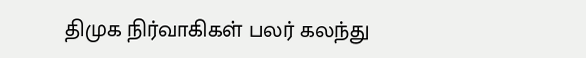திமுக நிர்வாகிகள் பலர் கலந்து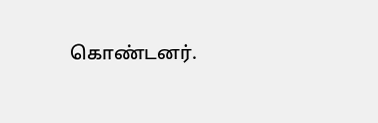கொண்டனர்.